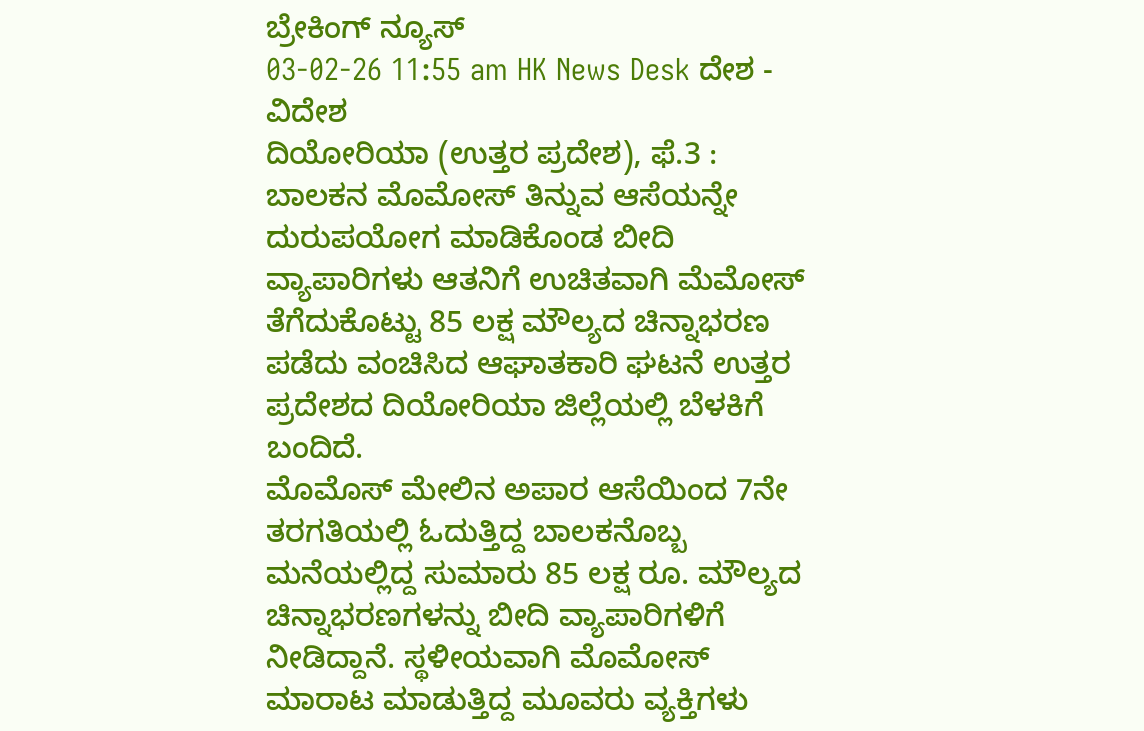ಬ್ರೇಕಿಂಗ್ ನ್ಯೂಸ್
03-02-26 11:55 am HK News Desk ದೇಶ - ವಿದೇಶ
ದಿಯೋರಿಯಾ (ಉತ್ತರ ಪ್ರದೇಶ), ಫೆ.3 : ಬಾಲಕನ ಮೊಮೋಸ್ ತಿನ್ನುವ ಆಸೆಯನ್ನೇ ದುರುಪಯೋಗ ಮಾಡಿಕೊಂಡ ಬೀದಿ ವ್ಯಾಪಾರಿಗಳು ಆತನಿಗೆ ಉಚಿತವಾಗಿ ಮೆಮೋಸ್ ತೆಗೆದುಕೊಟ್ಟು 85 ಲಕ್ಷ ಮೌಲ್ಯದ ಚಿನ್ನಾಭರಣ ಪಡೆದು ವಂಚಿಸಿದ ಆಘಾತಕಾರಿ ಘಟನೆ ಉತ್ತರ ಪ್ರದೇಶದ ದಿಯೋರಿಯಾ ಜಿಲ್ಲೆಯಲ್ಲಿ ಬೆಳಕಿಗೆ ಬಂದಿದೆ.
ಮೊಮೊಸ್ ಮೇಲಿನ ಅಪಾರ ಆಸೆಯಿಂದ 7ನೇ ತರಗತಿಯಲ್ಲಿ ಓದುತ್ತಿದ್ದ ಬಾಲಕನೊಬ್ಬ ಮನೆಯಲ್ಲಿದ್ದ ಸುಮಾರು 85 ಲಕ್ಷ ರೂ. ಮೌಲ್ಯದ ಚಿನ್ನಾಭರಣಗಳನ್ನು ಬೀದಿ ವ್ಯಾಪಾರಿಗಳಿಗೆ ನೀಡಿದ್ದಾನೆ. ಸ್ಥಳೀಯವಾಗಿ ಮೊಮೋಸ್ ಮಾರಾಟ ಮಾಡುತ್ತಿದ್ದ ಮೂವರು ವ್ಯಕ್ತಿಗಳು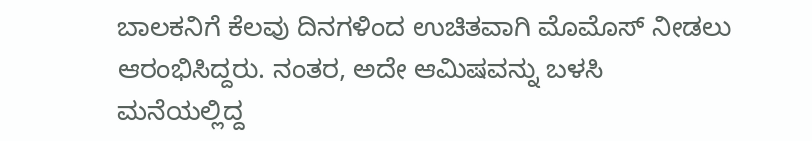ಬಾಲಕನಿಗೆ ಕೆಲವು ದಿನಗಳಿಂದ ಉಚಿತವಾಗಿ ಮೊಮೊಸ್ ನೀಡಲು ಆರಂಭಿಸಿದ್ದರು. ನಂತರ, ಅದೇ ಆಮಿಷವನ್ನು ಬಳಸಿ ಮನೆಯಲ್ಲಿದ್ದ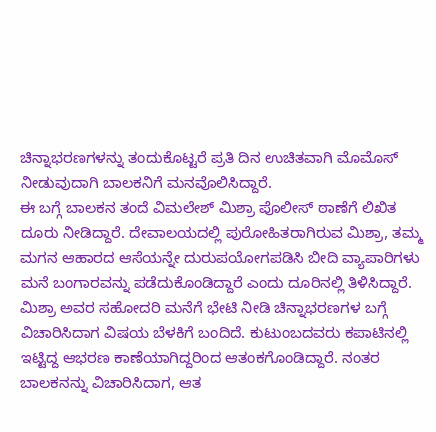ಚಿನ್ನಾಭರಣಗಳನ್ನು ತಂದುಕೊಟ್ಟರೆ ಪ್ರತಿ ದಿನ ಉಚಿತವಾಗಿ ಮೊಮೊಸ್ ನೀಡುವುದಾಗಿ ಬಾಲಕನಿಗೆ ಮನವೊಲಿಸಿದ್ದಾರೆ.
ಈ ಬಗ್ಗೆ ಬಾಲಕನ ತಂದೆ ವಿಮಲೇಶ್ ಮಿಶ್ರಾ ಪೊಲೀಸ್ ಠಾಣೆಗೆ ಲಿಖಿತ ದೂರು ನೀಡಿದ್ದಾರೆ. ದೇವಾಲಯದಲ್ಲಿ ಪುರೋಹಿತರಾಗಿರುವ ಮಿಶ್ರಾ, ತಮ್ಮ ಮಗನ ಆಹಾರದ ಆಸೆಯನ್ನೇ ದುರುಪಯೋಗಪಡಿಸಿ ಬೀದಿ ವ್ಯಾಪಾರಿಗಳು ಮನೆ ಬಂಗಾರವನ್ನು ಪಡೆದುಕೊಂಡಿದ್ದಾರೆ ಎಂದು ದೂರಿನಲ್ಲಿ ತಿಳಿಸಿದ್ದಾರೆ.
ಮಿಶ್ರಾ ಅವರ ಸಹೋದರಿ ಮನೆಗೆ ಭೇಟಿ ನೀಡಿ ಚಿನ್ನಾಭರಣಗಳ ಬಗ್ಗೆ ವಿಚಾರಿಸಿದಾಗ ವಿಷಯ ಬೆಳಕಿಗೆ ಬಂದಿದೆ. ಕುಟುಂಬದವರು ಕಪಾಟಿನಲ್ಲಿ ಇಟ್ಟಿದ್ದ ಆಭರಣ ಕಾಣೆಯಾಗಿದ್ದರಿಂದ ಆತಂಕಗೊಂಡಿದ್ದಾರೆ. ನಂತರ ಬಾಲಕನನ್ನು ವಿಚಾರಿಸಿದಾಗ, ಆತ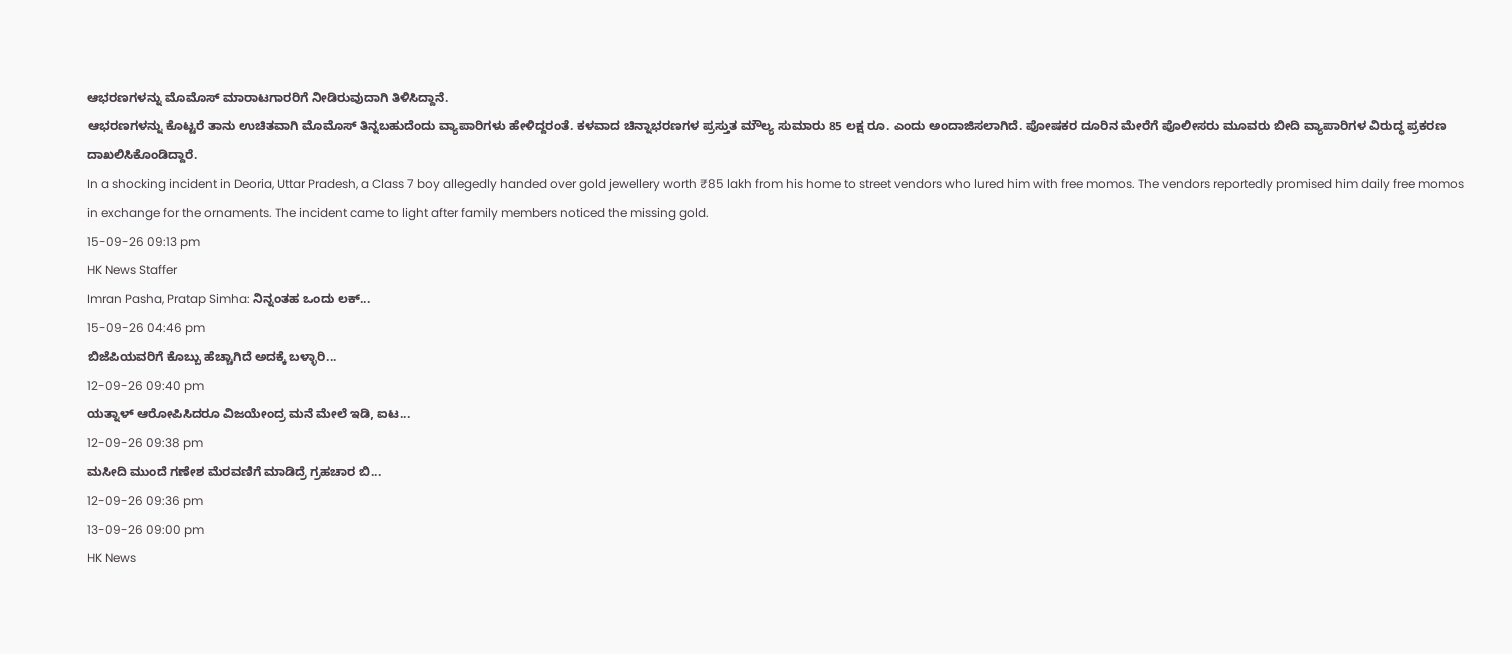ಆಭರಣಗಳನ್ನು ಮೊಮೊಸ್ ಮಾರಾಟಗಾರರಿಗೆ ನೀಡಿರುವುದಾಗಿ ತಿಳಿಸಿದ್ದಾನೆ.
ಆಭರಣಗಳನ್ನು ಕೊಟ್ಟರೆ ತಾನು ಉಚಿತವಾಗಿ ಮೊಮೊಸ್ ತಿನ್ನಬಹುದೆಂದು ವ್ಯಾಪಾರಿಗಳು ಹೇಳಿದ್ದರಂತೆ. ಕಳವಾದ ಚಿನ್ನಾಭರಣಗಳ ಪ್ರಸ್ತುತ ಮೌಲ್ಯ ಸುಮಾರು 85 ಲಕ್ಷ ರೂ. ಎಂದು ಅಂದಾಜಿಸಲಾಗಿದೆ. ಪೋಷಕರ ದೂರಿನ ಮೇರೆಗೆ ಪೊಲೀಸರು ಮೂವರು ಬೀದಿ ವ್ಯಾಪಾರಿಗಳ ವಿರುದ್ಧ ಪ್ರಕರಣ ದಾಖಲಿಸಿಕೊಂಡಿದ್ದಾರೆ.
In a shocking incident in Deoria, Uttar Pradesh, a Class 7 boy allegedly handed over gold jewellery worth ₹85 lakh from his home to street vendors who lured him with free momos. The vendors reportedly promised him daily free momos in exchange for the ornaments. The incident came to light after family members noticed the missing gold.
15-09-26 09:13 pm
HK News Staffer
Imran Pasha, Pratap Simha: ನಿನ್ನಂತಹ ಒಂದು ಲಕ್...
15-09-26 04:46 pm
ಬಿಜೆಪಿಯವರಿಗೆ ಕೊಬ್ಬು ಹೆಚ್ಚಾಗಿದೆ ಅದಕ್ಕೆ ಬಳ್ಳಾರಿ...
12-09-26 09:40 pm
ಯತ್ನಾಳ್ ಆರೋಪಿಸಿದರೂ ವಿಜಯೇಂದ್ರ ಮನೆ ಮೇಲೆ ಇಡಿ, ಐಟ...
12-09-26 09:38 pm
ಮಸೀದಿ ಮುಂದೆ ಗಣೇಶ ಮೆರವಣಿಗೆ ಮಾಡಿದ್ರೆ ಗ್ರಹಚಾರ ಬಿ...
12-09-26 09:36 pm
13-09-26 09:00 pm
HK News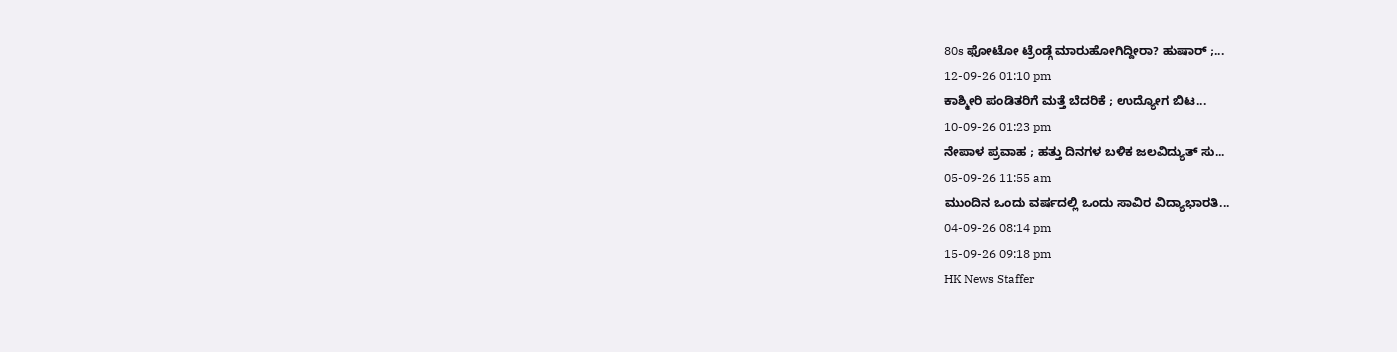80s ಫೋಟೋ ಟ್ರೆಂಡ್ಗೆ ಮಾರುಹೋಗಿದ್ದೀರಾ? ಹುಷಾರ್ ;...
12-09-26 01:10 pm
ಕಾಶ್ಮೀರಿ ಪಂಡಿತರಿಗೆ ಮತ್ತೆ ಬೆದರಿಕೆ ; ಉದ್ಯೋಗ ಬಿಟ...
10-09-26 01:23 pm
ನೇಪಾಳ ಪ್ರವಾಹ ; ಹತ್ತು ದಿನಗಳ ಬಳಿಕ ಜಲವಿದ್ಯುತ್ ಸು...
05-09-26 11:55 am
ಮುಂದಿನ ಒಂದು ವರ್ಷದಲ್ಲಿ ಒಂದು ಸಾವಿರ ವಿದ್ಯಾಭಾರತಿ...
04-09-26 08:14 pm
15-09-26 09:18 pm
HK News Staffer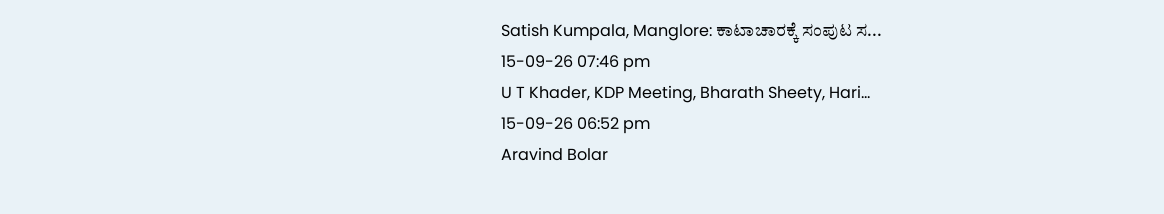Satish Kumpala, Manglore: ಕಾಟಾಚಾರಕ್ಕೆ ಸಂಪುಟ ಸ...
15-09-26 07:46 pm
U T Khader, KDP Meeting, Bharath Sheety, Hari...
15-09-26 06:52 pm
Aravind Bolar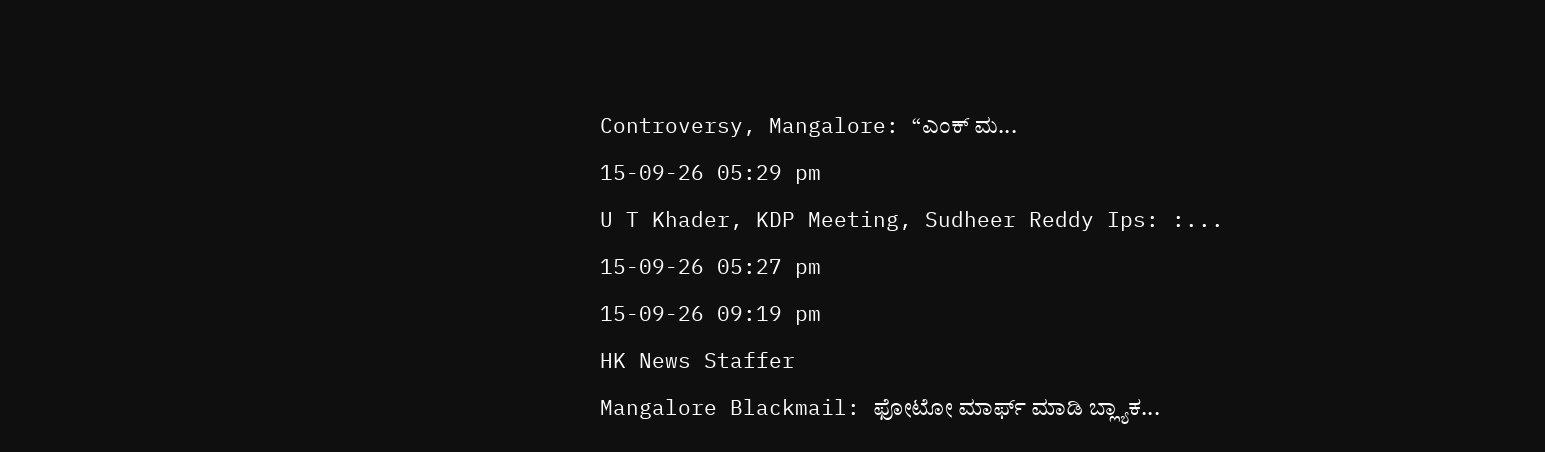Controversy, Mangalore: “ಎಂಕ್ ಮ...
15-09-26 05:29 pm
U T Khader, KDP Meeting, Sudheer Reddy Ips: :...
15-09-26 05:27 pm
15-09-26 09:19 pm
HK News Staffer
Mangalore Blackmail: ಫೋಟೋ ಮಾರ್ಫ್ ಮಾಡಿ ಬ್ಲ್ಯಾಕ...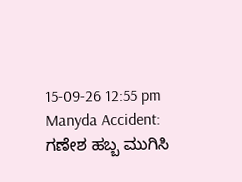15-09-26 12:55 pm
Manyda Accident: ಗಣೇಶ ಹಬ್ಬ ಮುಗಿಸಿ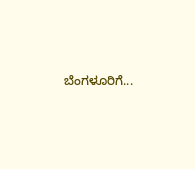ಬೆಂಗಳೂರಿಗೆ...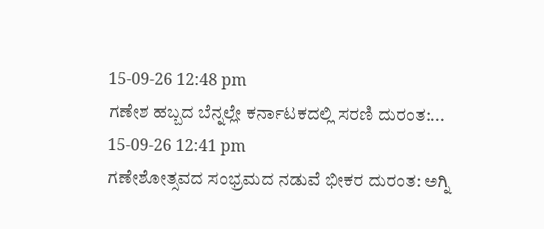15-09-26 12:48 pm
ಗಣೇಶ ಹಬ್ಬದ ಬೆನ್ನಲ್ಲೇ ಕರ್ನಾಟಕದಲ್ಲಿ ಸರಣಿ ದುರಂತ:...
15-09-26 12:41 pm
ಗಣೇಶೋತ್ಸವದ ಸಂಭ್ರಮದ ನಡುವೆ ಭೀಕರ ದುರಂತ: ಅಗ್ನಿ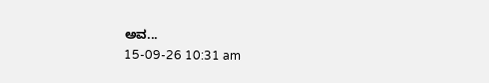ಅವ...
15-09-26 10:31 am